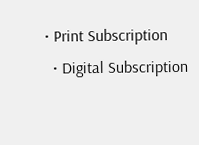• Print Subscription
  • Digital Subscription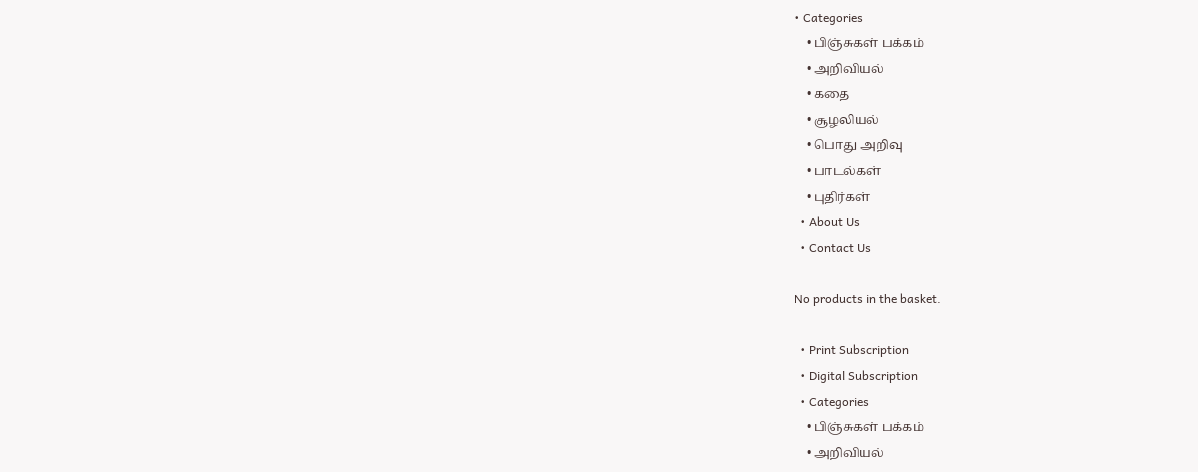• Categories
    • பிஞ்சுகள் பக்கம்
    • அறிவியல்
    • கதை
    • சூழலியல்
    • பொது அறிவு
    • பாடல்கள்
    • புதிர்கள்
  • About Us
  • Contact Us

No products in the basket.

  • Print Subscription
  • Digital Subscription
  • Categories
    • பிஞ்சுகள் பக்கம்
    • அறிவியல்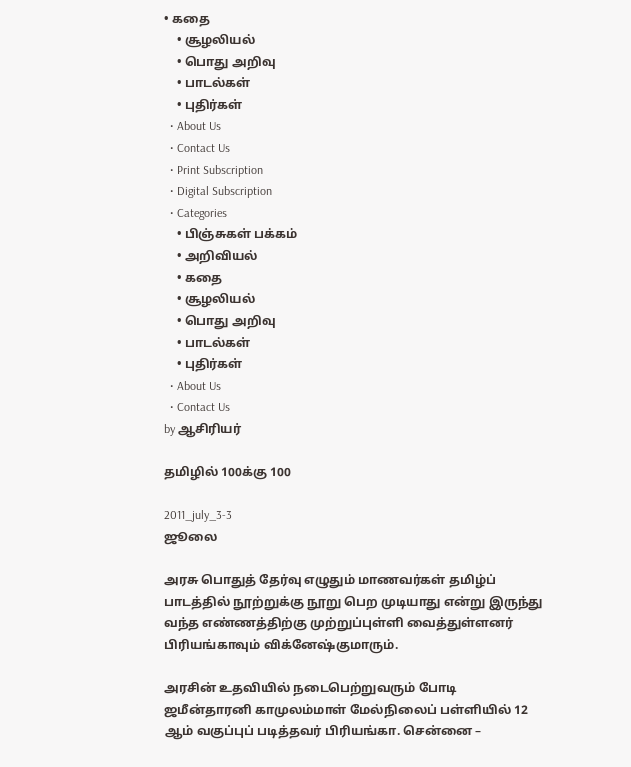• கதை
    • சூழலியல்
    • பொது அறிவு
    • பாடல்கள்
    • புதிர்கள்
  • About Us
  • Contact Us
  • Print Subscription
  • Digital Subscription
  • Categories
    • பிஞ்சுகள் பக்கம்
    • அறிவியல்
    • கதை
    • சூழலியல்
    • பொது அறிவு
    • பாடல்கள்
    • புதிர்கள்
  • About Us
  • Contact Us
by ஆசிரியர்

தமிழில் 100க்கு 100

2011_july_3-3
ஜூலை

அரசு பொதுத் தேர்வு எழுதும் மாணவர்கள் தமிழ்ப் பாடத்தில் நூற்றுக்கு நூறு பெற முடியாது என்று இருந்து வந்த எண்ணத்திற்கு முற்றுப்புள்ளி வைத்துள்ளனர் பிரியங்காவும் விக்னேஷ்குமாரும்.

அரசின் உதவியில் நடைபெற்றுவரும் போடி ஜமீன்தாரனி காமுலம்மாள் மேல்நிலைப் பள்ளியில் 12 ஆம் வகுப்புப் படித்தவர் பிரியங்கா. சென்னை –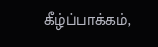கீழ்ப்பாக்கம்,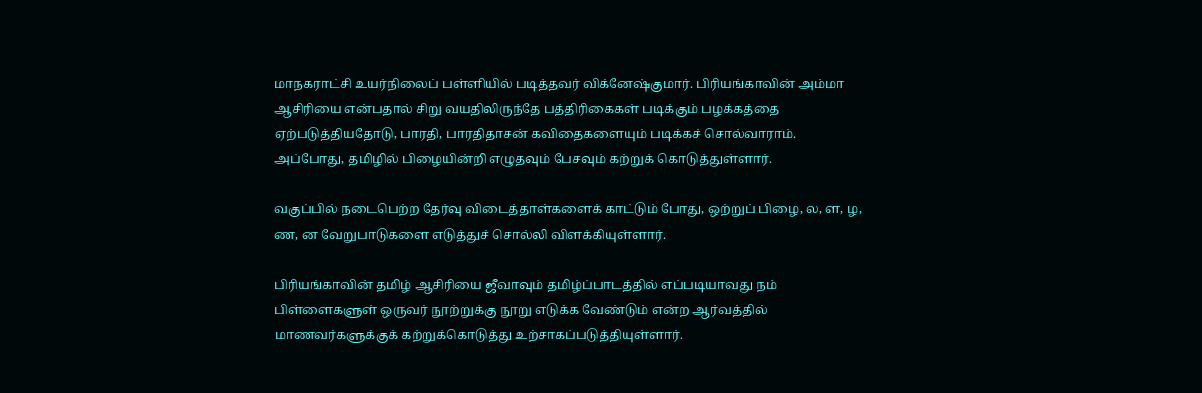மாநகராட்சி உயர்நிலைப் பள்ளியில் படித்தவர் விக்னேஷ்குமார். பிரியங்காவின் அம்மா ஆசிரியை என்பதால் சிறு வயதிலிருந்தே பத்திரிகைகள் படிக்கும் பழக்கத்தை ஏற்படுத்தியதோடு, பாரதி, பாரதிதாசன் கவிதைகளையும் படிக்கச் சொல்வாராம்.  அப்போது, தமிழில் பிழையின்றி எழுதவும் பேசவும் கற்றுக் கொடுத்துள்ளார்.

வகுப்பில் நடைபெற்ற தேர்வு விடைத்தாள்களைக் காட்டும் போது, ஒற்றுப் பிழை, ல, ள, ழ, ண, ன வேறுபாடுகளை எடுத்துச் சொல்லி விளக்கியுள்ளார்.

பிரியங்காவின் தமிழ் ஆசிரியை ஜீவாவும் தமிழ்ப்பாடத்தில் எப்படியாவது நம் பிள்ளைகளுள் ஒருவர் நூற்றுக்கு நூறு எடுக்க வேண்டும் என்ற ஆர்வத்தில் மாணவர்களுக்குக் கற்றுக்கொடுத்து உற்சாகப்படுத்தியுள்ளார்.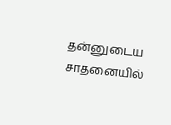தன்னுடைய சாதனையில்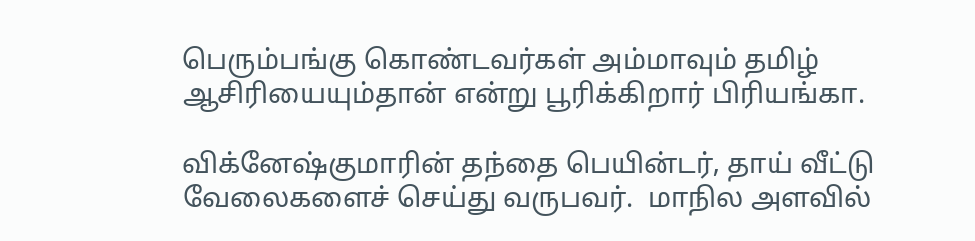பெரும்பங்கு கொண்டவர்கள் அம்மாவும் தமிழ் ஆசிரியையும்தான் என்று பூரிக்கிறார் பிரியங்கா.

விக்னேஷ்குமாரின் தந்தை பெயின்டர், தாய் வீட்டு வேலைகளைச் செய்து வருபவர்.  மாநில அளவில்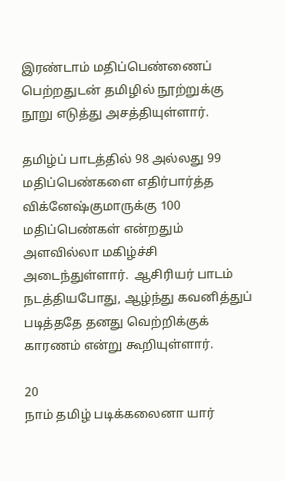இரண்டாம் மதிப்பெண்ணைப் பெற்றதுடன் தமிழில் நூற்றுக்கு நூறு எடுத்து அசத்தியுள்ளார்.

தமிழ்ப் பாடத்தில் 98 அல்லது 99 மதிப்பெண்களை எதிர்பார்த்த விக்னேஷ்குமாருக்கு 100 மதிப்பெண்கள் என்றதும் அளவில்லா மகிழ்ச்சி அடைந்துள்ளார்.  ஆசிரியர் பாடம் நடத்தியபோது, ஆழ்ந்து கவனித்துப் படித்ததே தனது வெற்றிக்குக் காரணம் என்று கூறியுள்ளார்.

20
நாம் தமிழ் படிக்கலைனா யார்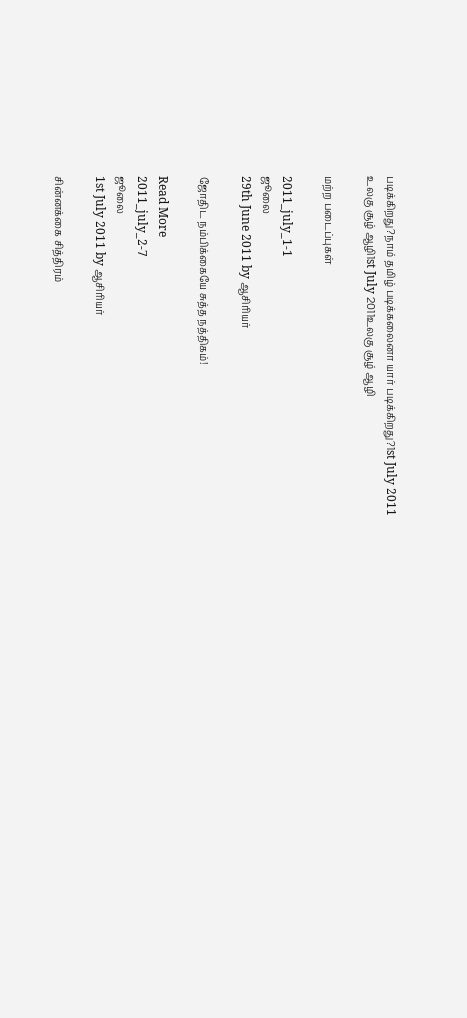படிக்கிறது?நாம் தமிழ் படிக்கலைனா யார் படிக்கிறது?1st July 2011
உலகு சூழ் ஆழி1st July 2011உலகு சூழ் ஆழி

மற்ற படைப்புகள்

2011_july_1-1
ஜூலை
29th June 2011 by ஆசிரியர்

ஜோதிட நம்பிக்கையே சுத்த நத்திகம்!

Read More
2011_july_2-7
ஜூலை
1st July 2011 by ஆசிரியர்

சின்னக்கை சித்திரம்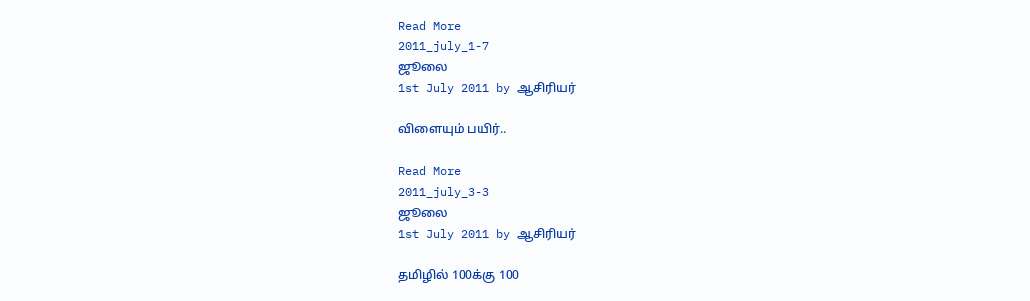Read More
2011_july_1-7
ஜூலை
1st July 2011 by ஆசிரியர்

விளையும் பயிர்..

Read More
2011_july_3-3
ஜூலை
1st July 2011 by ஆசிரியர்

தமிழில் 100க்கு 100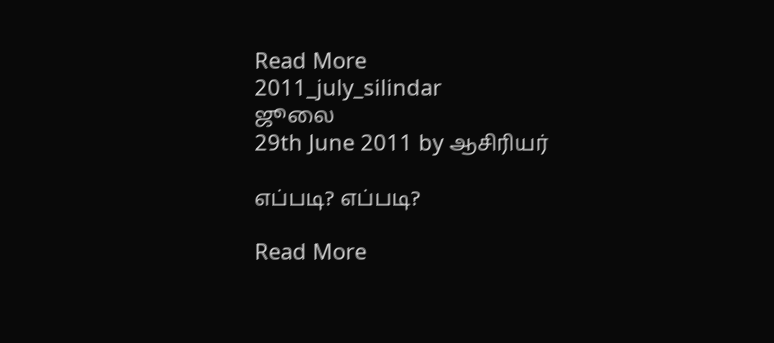Read More
2011_july_silindar
ஜூலை
29th June 2011 by ஆசிரியர்

எப்படி? எப்படி?

Read More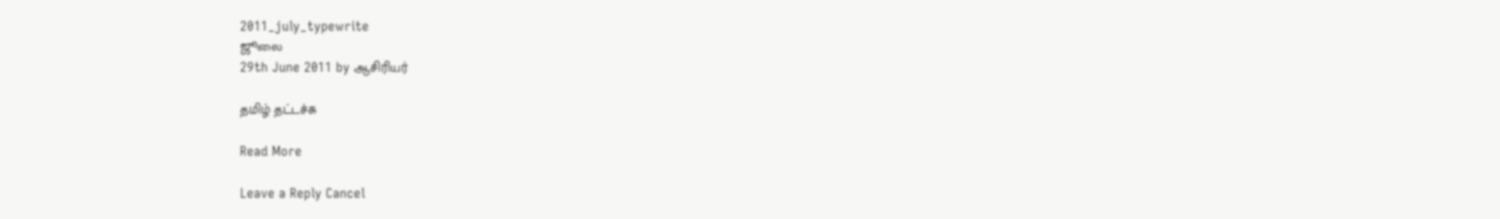2011_july_typewrite
ஜூலை
29th June 2011 by ஆசிரியர்

தமிழ் தட்டச்சு

Read More

Leave a Reply Cancel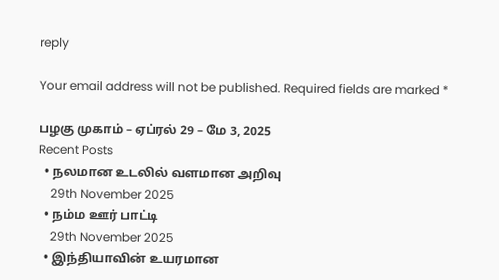reply

Your email address will not be published. Required fields are marked *

பழகு முகாம் – ஏப்ரல் 29 – மே 3, 2025
Recent Posts
  • நலமான உடலில் வளமான அறிவு
    29th November 2025
  • நம்ம ஊர் பாட்டி
    29th November 2025
  • இந்தியாவின் உயரமான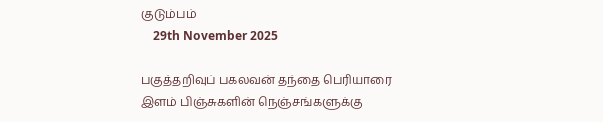குடும்பம்
    29th November 2025

பகுத்தறிவுப் பகலவன் தந்தை பெரியாரை இளம் பிஞ்சுகளின் நெஞ்சங்களுக்கு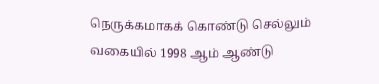நெருக்கமாகக் கொண்டு செல்லும் வகையில் 1998 ஆம் ஆண்டு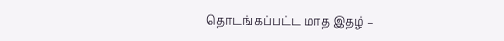தொடங்கப்பட்ட மாத இதழ் –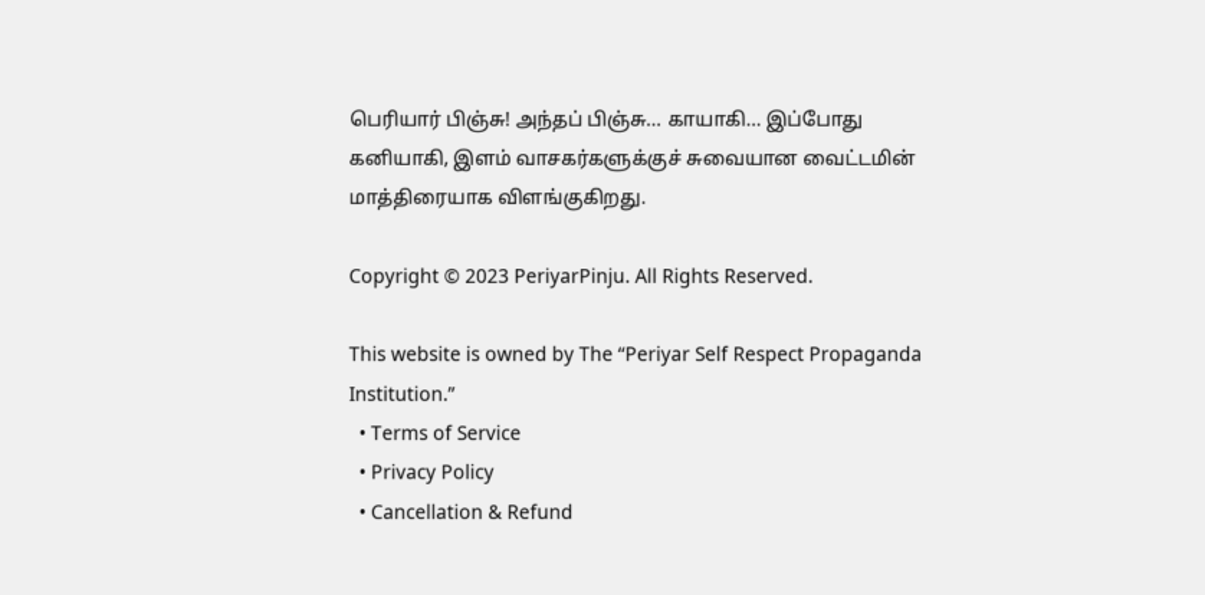பெரியார் பிஞ்சு! அந்தப் பிஞ்சு… காயாகி… இப்போது கனியாகி, இளம் வாசகர்களுக்குச் சுவையான வைட்டமின் மாத்திரையாக விளங்குகிறது.

Copyright © 2023 PeriyarPinju. All Rights Reserved.

This website is owned by The “Periyar Self Respect Propaganda Institution.”
  • Terms of Service
  • Privacy Policy
  • Cancellation & Refund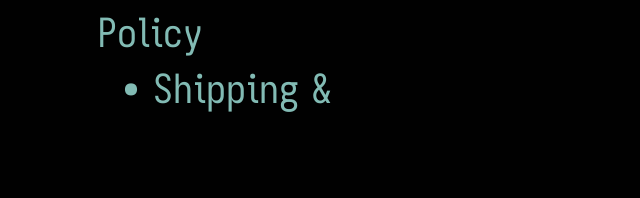Policy
  • Shipping &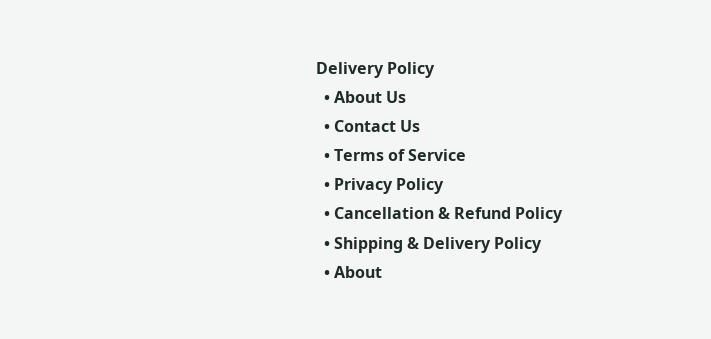Delivery Policy
  • About Us
  • Contact Us
  • Terms of Service
  • Privacy Policy
  • Cancellation & Refund Policy
  • Shipping & Delivery Policy
  • About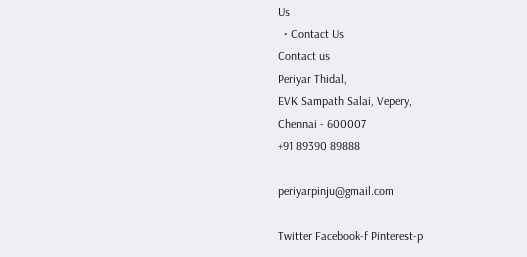Us
  • Contact Us
Contact us
Periyar Thidal,
EVK Sampath Salai, Vepery,
Chennai - 600007
+91 89390 89888

periyarpinju@gmail.com

Twitter Facebook-f Pinterest-p